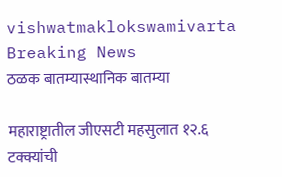vishwatmaklokswamivarta
Breaking News
ठळक बातम्यास्थानिक बातम्या

महाराष्ट्रातील जीएसटी महसुलात १२.६ टक्क्यांची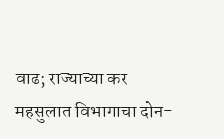वाढ; राज्याच्या कर महसुलात विभागाचा दोन-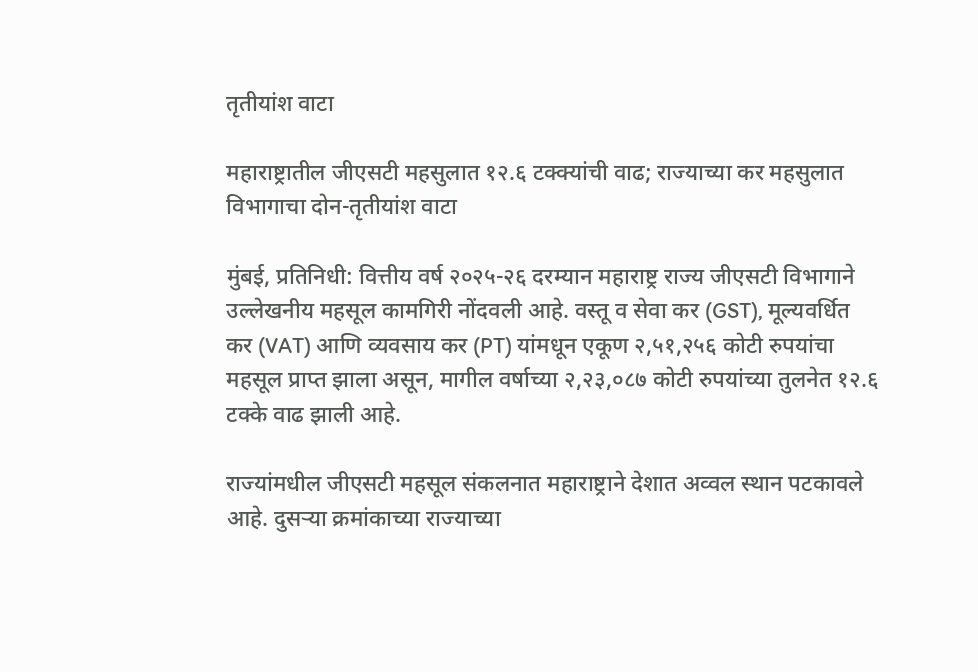तृतीयांश वाटा

महाराष्ट्रातील जीएसटी महसुलात १२.६ टक्क्यांची वाढ; राज्याच्या कर महसुलात विभागाचा दोन-तृतीयांश वाटा

मुंबई, प्रतिनिधी: वित्तीय वर्ष २०२५-२६ दरम्यान महाराष्ट्र राज्य जीएसटी विभागाने उल्लेखनीय महसूल कामगिरी नोंदवली आहे. वस्तू व सेवा कर (GST), मूल्यवर्धित कर (VAT) आणि व्यवसाय कर (PT) यांमधून एकूण २,५१,२५६ कोटी रुपयांचा महसूल प्राप्त झाला असून, मागील वर्षाच्या २,२३,०८७ कोटी रुपयांच्या तुलनेत १२.६ टक्के वाढ झाली आहे.

राज्यांमधील जीएसटी महसूल संकलनात महाराष्ट्राने देशात अव्वल स्थान पटकावले आहे. दुसऱ्या क्रमांकाच्या राज्याच्या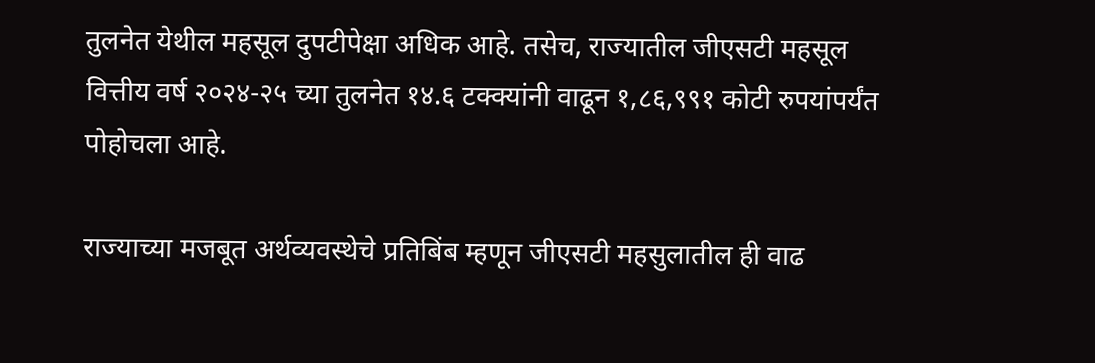तुलनेत येथील महसूल दुपटीपेक्षा अधिक आहे. तसेच, राज्यातील जीएसटी महसूल वित्तीय वर्ष २०२४-२५ च्या तुलनेत १४.६ टक्क्यांनी वाढून १,८६,९९१ कोटी रुपयांपर्यंत पोहोचला आहे.

राज्याच्या मजबूत अर्थव्यवस्थेचे प्रतिबिंब म्हणून जीएसटी महसुलातील ही वाढ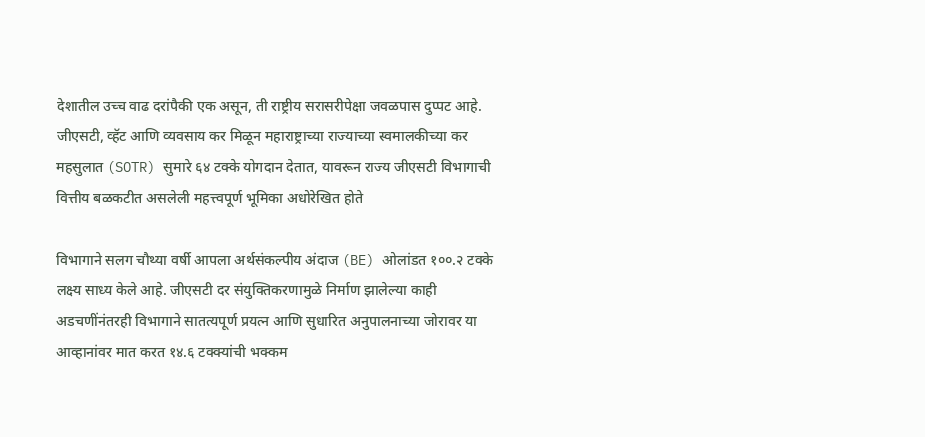देशातील उच्च वाढ दरांपैकी एक असून, ती राष्ट्रीय सरासरीपेक्षा जवळपास दुप्पट आहे. जीएसटी, व्हॅट आणि व्यवसाय कर मिळून महाराष्ट्राच्या राज्याच्या स्वमालकीच्या कर महसुलात (SOTR) सुमारे ६४ टक्के योगदान देतात, यावरून राज्य जीएसटी विभागाची वित्तीय बळकटीत असलेली महत्त्वपूर्ण भूमिका अधोरेखित होते

विभागाने सलग चौथ्या वर्षी आपला अर्थसंकल्पीय अंदाज (BE) ओलांडत १००.२ टक्के लक्ष्य साध्य केले आहे. जीएसटी दर संयुक्तिकरणामुळे निर्माण झालेल्या काही अडचणींनंतरही विभागाने सातत्यपूर्ण प्रयत्न आणि सुधारित अनुपालनाच्या जोरावर या आव्हानांवर मात करत १४.६ टक्क्यांची भक्कम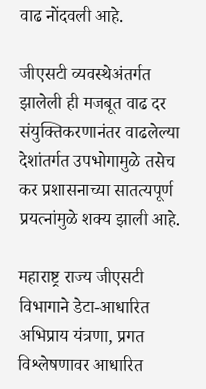वाढ नोंदवली आहे.

जीएसटी व्यवस्थेअंतर्गत झालेली ही मजबूत वाढ दर संयुक्तिकरणानंतर वाढलेल्या देशांतर्गत उपभोगामुळे तसेच कर प्रशासनाच्या सातत्यपूर्ण प्रयत्नांमुळे शक्य झाली आहे.

महाराष्ट्र राज्य जीएसटी विभागाने डेटा-आधारित अभिप्राय यंत्रणा, प्रगत विश्लेषणावर आधारित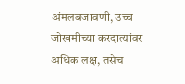अंमलबजावणी, उच्च जोखमीच्या करदात्यांवर अधिक लक्ष, तसेच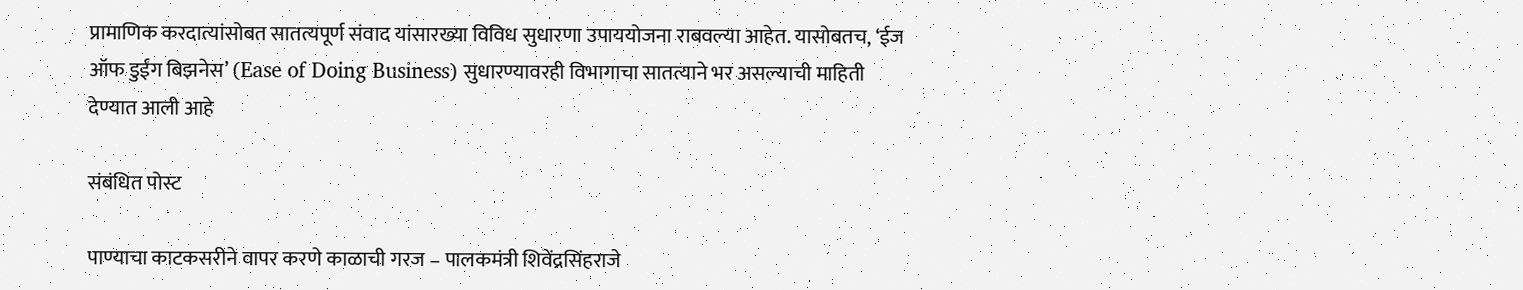प्रामाणिक करदात्यांसोबत सातत्यपूर्ण संवाद यांसारख्या विविध सुधारणा उपाययोजना राबवल्या आहेत. यासोबतच, ‘ईज ऑफ डुईंग बिझनेस’ (Ease of Doing Business) सुधारण्यावरही विभागाचा सातत्याने भर असल्याची माहिती देण्यात आली आहे

संबंधित पोस्ट

पाण्याचा काटकसरीने वापर करणे काळाची गरज – पालकमंत्री शिवेंद्रसिंहराजे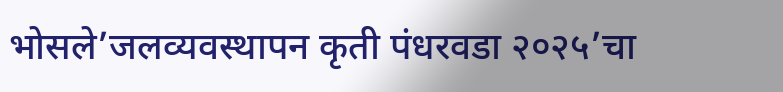भोसले’जलव्यवस्थापन कृती पंधरवडा २०२५’चा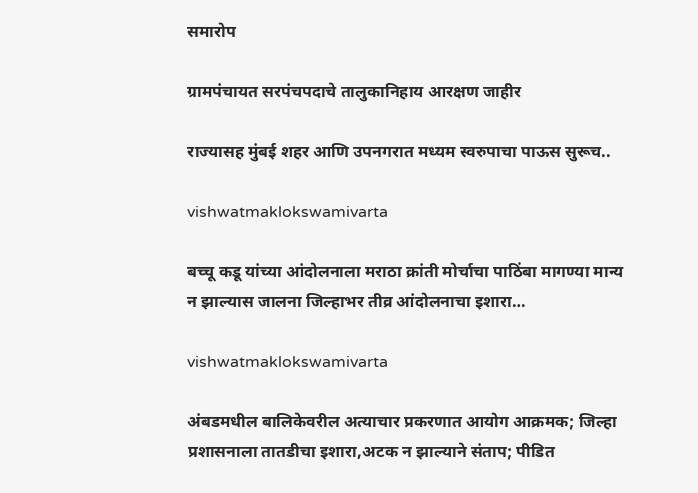समारोप

ग्रामपंचायत सरपंचपदाचे तालुकानिहाय आरक्षण जाहीर

राज्यासह मुंबई शहर आणि उपनगरात मध्यम स्वरुपाचा पाऊस सुरूच..

vishwatmaklokswamivarta

बच्चू कडू यांच्या आंदोलनाला मराठा क्रांती मोर्चाचा पाठिंबा मागण्या मान्य न झाल्यास जालना जिल्हाभर तीव्र आंदोलनाचा इशारा…

vishwatmaklokswamivarta

अंबडमधील बालिकेवरील अत्याचार प्रकरणात आयोग आक्रमक; जिल्हा प्रशासनाला तातडीचा इशारा,अटक न झाल्याने संताप; पीडित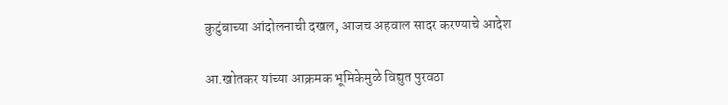कुटुंबाच्या आंदोलनाची दखल, आजच अहवाल सादर करण्याचे आदेश

आ.खोतकर यांच्या आक्रमक भूमिकेमुळे विद्युत पुरवठा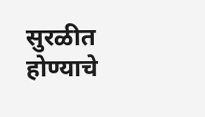सुरळीत होण्याचे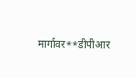मार्गावर**डीपीआर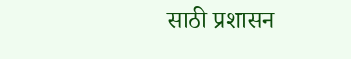साठी प्रशासन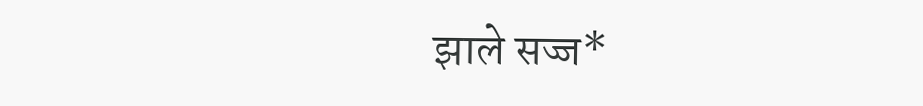झाले सज्ज*